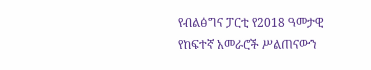የብልፅግና ፓርቲ የ2018 ዓመታዊ የከፍተኛ አመራሮች ሥልጠናውን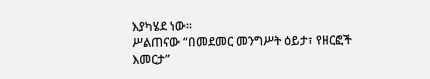እያካሄደ ነው።
ሥልጠናው “በመደመር መንግሥት ዕይታ፣ የዘርፎች እመርታ”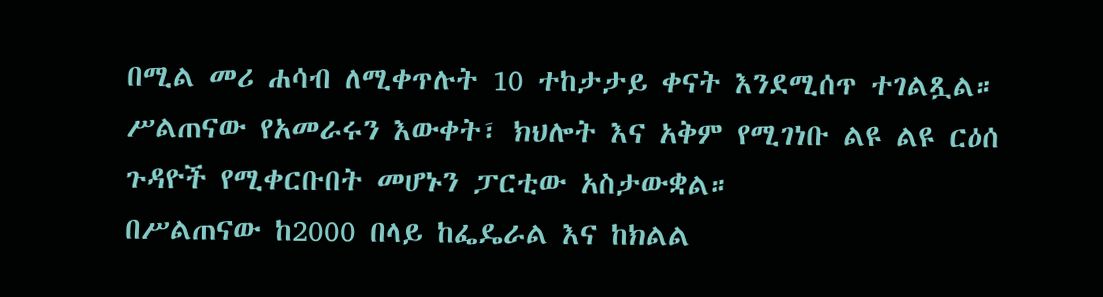በሚል መሪ ሐሳብ ለሚቀጥሉት 10 ተከታታይ ቀናት እንደሚሰጥ ተገልጿል።
ሥልጠናው የአመራሩን እውቀት፣ ክህሎት እና አቅም የሚገነቡ ልዩ ልዩ ርዕሰ ጉዳዮች የሚቀርቡበት መሆኑን ፓርቲው አስታውቋል።
በሥልጠናው ከ2000 በላይ ከፌዴራል እና ከክልል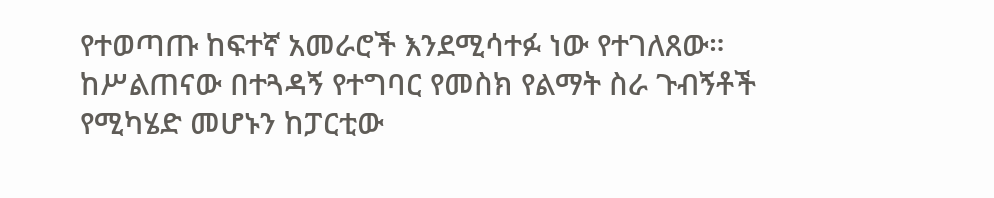የተወጣጡ ከፍተኛ አመራሮች እንደሚሳተፉ ነው የተገለጸው።
ከሥልጠናው በተጓዳኝ የተግባር የመስክ የልማት ስራ ጉብኝቶች የሚካሄድ መሆኑን ከፓርቲው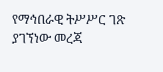የማኅበራዊ ትሥሥር ገጽ ያገኘነው መረጃ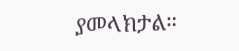ያመላክታል።